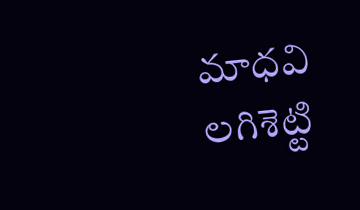మాధవి లగిశెట్టి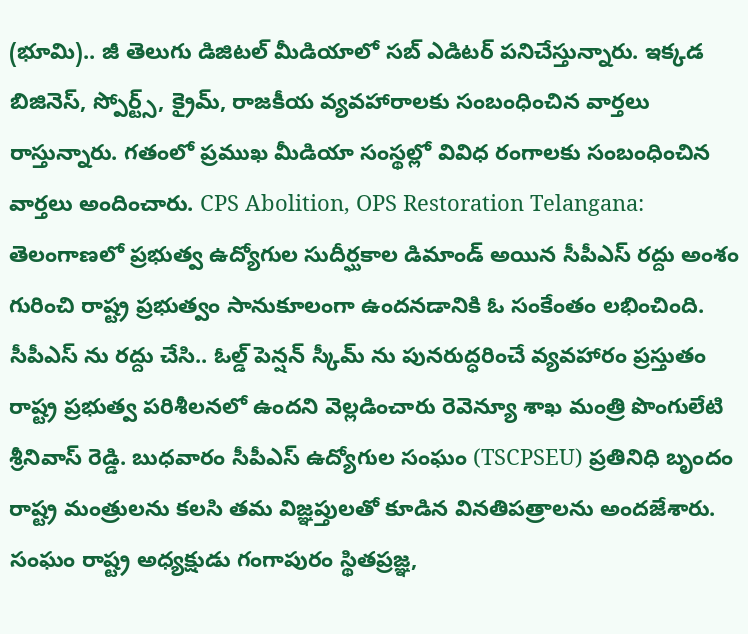(భూమి).. జీ తెలుగు డిజిటల్ మీడియాలో సబ్ ఎడిటర్ పనిచేస్తున్నారు. ఇక్కడ బిజినెస్, స్పోర్ట్స్, క్రైమ్, రాజకీయ వ్యవహారాలకు సంబంధించిన వార్తలు రాస్తున్నారు. గతంలో ప్రముఖ మీడియా సంస్థల్లో వివిధ రంగాలకు సంబంధించిన వార్తలు అందించారు. CPS Abolition, OPS Restoration Telangana: తెలంగాణలో ప్రభుత్వ ఉద్యోగుల సుదీర్ఘకాల డిమాండ్ అయిన సీపీఎస్ రద్దు అంశం గురించి రాష్ట్ర ప్రభుత్వం సానుకూలంగా ఉందనడానికి ఓ సంకేంతం లభించింది. సీపీఎస్ ను రద్దు చేసి.. ఓల్డ్ పెన్షన్ స్కీమ్ ను పునరుద్ధరించే వ్యవహారం ప్రస్తుతం రాష్ట్ర ప్రభుత్వ పరిశీలనలో ఉందని వెల్లడించారు రెవెన్యూ శాఖ మంత్రి పొంగులేటి శ్రీనివాస్ రెడ్డి. బుధవారం సీపీఎస్ ఉద్యోగుల సంఘం (TSCPSEU) ప్రతినిధి బృందం రాష్ట్ర మంత్రులను కలసి తమ విజ్ఞప్తులతో కూడిన వినతిపత్రాలను అందజేశారు. సంఘం రాష్ట్ర అధ్యక్షుడు గంగాపురం స్థితప్రజ్ఞ,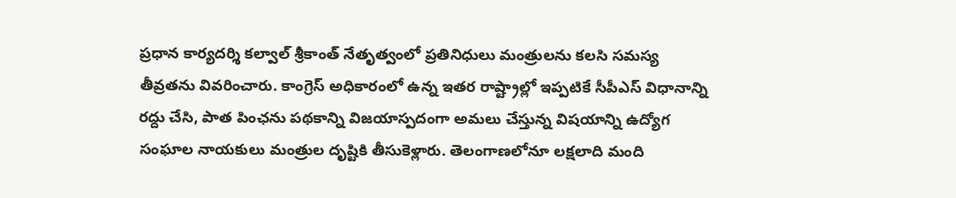ప్రధాన కార్యదర్శి కల్వాల్ శ్రీకాంత్ నేతృత్వంలో ప్రతినిధులు మంత్రులను కలసి సమస్య తీవ్రతను వివరించారు. కాంగ్రెస్ అధికారంలో ఉన్న ఇతర రాష్ట్రాల్లో ఇప్పటికే సీపీఎస్ విధానాన్ని రద్దు చేసి, పాత పింఛను పథకాన్ని విజయాస్పదంగా అమలు చేస్తున్న విషయాన్ని ఉద్యోగ సంఘాల నాయకులు మంత్రుల దృష్టికి తీసుకెళ్లారు. తెలంగాణలోనూ లక్షలాది మంది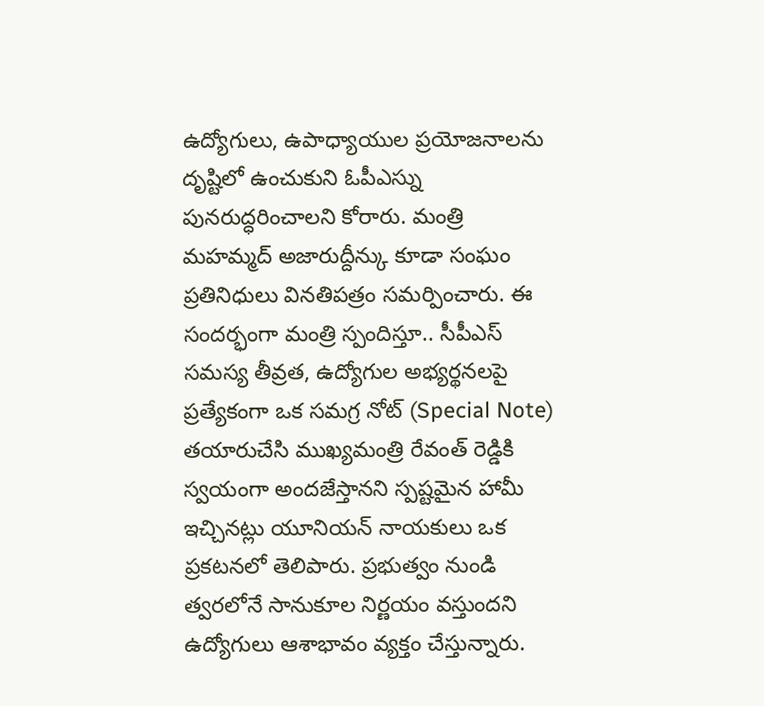ఉద్యోగులు, ఉపాధ్యాయుల ప్రయోజనాలను దృష్టిలో ఉంచుకుని ఓపీఎస్ను పునరుద్ధరించాలని కోరారు. మంత్రి మహమ్మద్ అజారుద్దీన్కు కూడా సంఘం ప్రతినిధులు వినతిపత్రం సమర్పించారు. ఈ సందర్భంగా మంత్రి స్పందిస్తూ.. సీపీఎస్ సమస్య తీవ్రత, ఉద్యోగుల అభ్యర్థనలపై ప్రత్యేకంగా ఒక సమగ్ర నోట్ (Special Note) తయారుచేసి ముఖ్యమంత్రి రేవంత్ రెడ్డికి స్వయంగా అందజేస్తానని స్పష్టమైన హామీ ఇచ్చినట్లు యూనియన్ నాయకులు ఒక ప్రకటనలో తెలిపారు. ప్రభుత్వం నుండి త్వరలోనే సానుకూల నిర్ణయం వస్తుందని ఉద్యోగులు ఆశాభావం వ్యక్తం చేస్తున్నారు.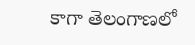కాగా తెలంగాణలో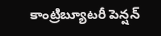కాంట్రిబ్యూటరీ పెన్షన్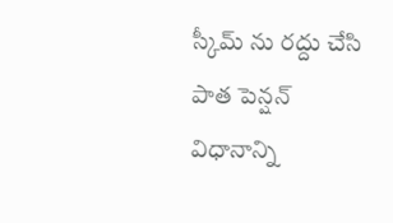స్కీమ్ ను రద్దు చేసి పాత పెన్షన్ విధానాన్ని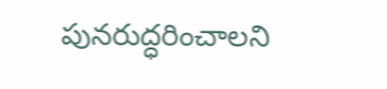పునరుద్ధరించాలని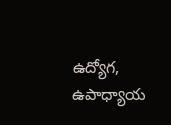ఉద్యోగ, ఉపాధ్యాయ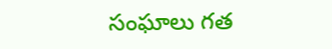సంఘాలు గత